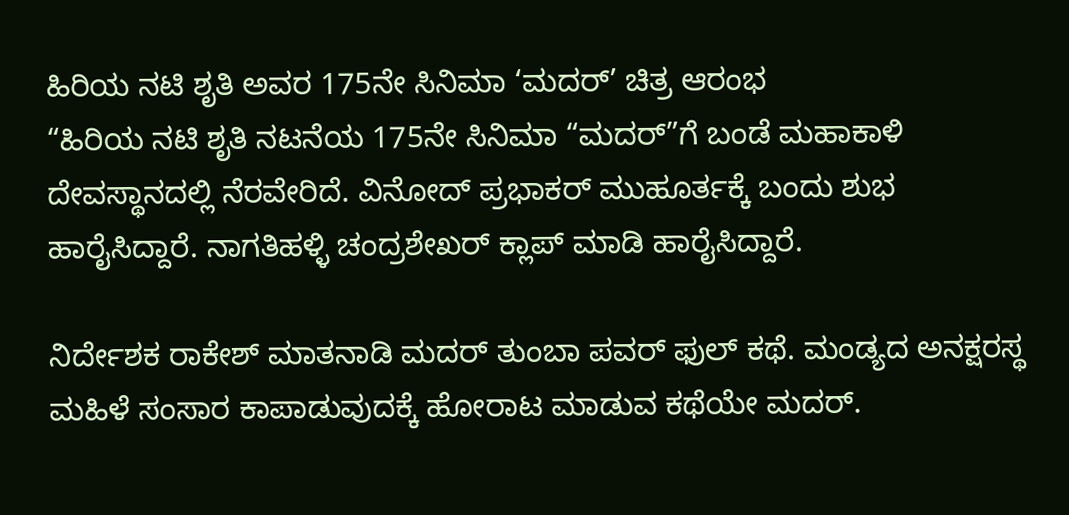ಹಿರಿಯ ನಟಿ ಶೃತಿ ಅವರ 175ನೇ ಸಿನಿಮಾ ‘ಮದರ್’ ಚಿತ್ರ ಆರಂಭ
“ಹಿರಿಯ ನಟಿ ಶೃತಿ ನಟನೆಯ 175ನೇ ಸಿನಿಮಾ “ಮದರ್”ಗೆ ಬಂಡೆ ಮಹಾಕಾಳಿ ದೇವಸ್ಥಾನದಲ್ಲಿ ನೆರವೇರಿದೆ. ವಿನೋದ್ ಪ್ರಭಾಕರ್ ಮುಹೂರ್ತಕ್ಕೆ ಬಂದು ಶುಭ ಹಾರೈಸಿದ್ದಾರೆ. ನಾಗತಿಹಳ್ಳಿ ಚಂದ್ರಶೇಖರ್ ಕ್ಲಾಪ್ ಮಾಡಿ ಹಾರೈಸಿದ್ದಾರೆ.

ನಿರ್ದೇಶಕ ರಾಕೇಶ್ ಮಾತನಾಡಿ ಮದರ್ ತುಂಬಾ ಪವರ್ ಫುಲ್ ಕಥೆ. ಮಂಡ್ಯದ ಅನಕ್ಷರಸ್ಥ ಮಹಿಳೆ ಸಂಸಾರ ಕಾಪಾಡುವುದಕ್ಕೆ ಹೋರಾಟ ಮಾಡುವ ಕಥೆಯೇ ಮದರ್.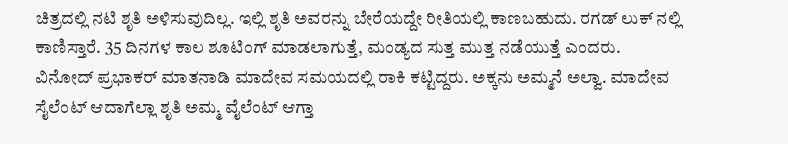ಚಿತ್ರದಲ್ಲಿ ನಟಿ ಶೃತಿ ಅಳಿಸುವುದಿಲ್ಲ. ಇಲ್ಲಿ ಶೃತಿ ಅವರನ್ನು ಬೇರೆಯದ್ದೇ ರೀತಿಯಲ್ಲಿ ಕಾಣಬಹುದು. ರಗಡ್ ಲುಕ್ ನಲ್ಲಿ ಕಾಣಿಸ್ತಾರೆ. 35 ದಿನಗಳ ಕಾಲ ಶೂಟಿಂಗ್ ಮಾಡಲಾಗುತ್ತೆ, ಮಂಡ್ಯದ ಸುತ್ತ ಮುತ್ತ ನಡೆಯುತ್ತೆ ಎಂದರು.
ವಿನೋದ್ ಪ್ರಭಾಕರ್ ಮಾತನಾಡಿ ಮಾದೇವ ಸಮಯದಲ್ಲಿ ರಾಕಿ ಕಟ್ಟಿದ್ದರು. ಅಕ್ಕನು ಅಮ್ಮನೆ ಅಲ್ವಾ. ಮಾದೇವ ಸೈಲೆಂಟ್ ಆದಾಗೆಲ್ಲಾ ಶೃತಿ ಅಮ್ಮ ವೈಲೆಂಟ್ ಆಗ್ತಾ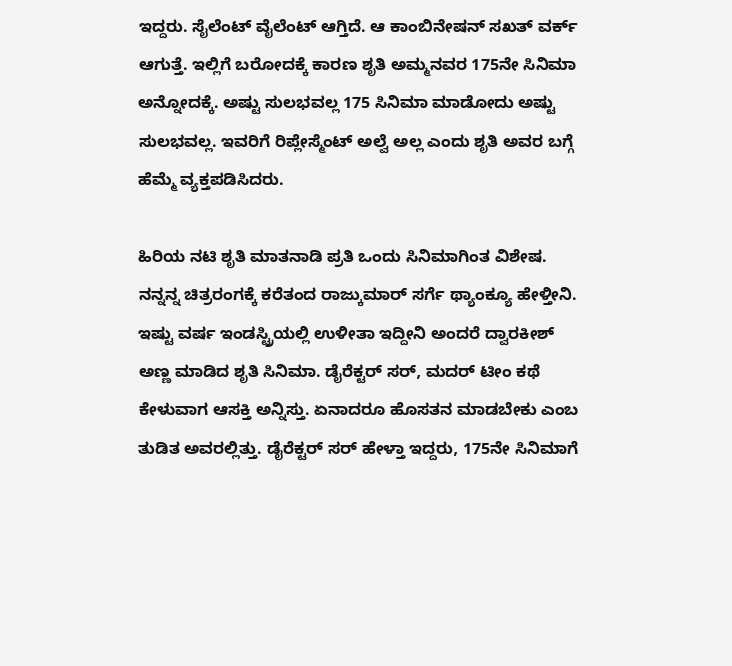ಇದ್ದರು. ಸೈಲೆಂಟ್ ವೈಲೆಂಟ್ ಆಗ್ತಿದೆ. ಆ ಕಾಂಬಿನೇಷನ್ ಸಖತ್ ವರ್ಕ್ ಆಗುತ್ತೆ. ಇಲ್ಲಿಗೆ ಬರೋದಕ್ಕೆ ಕಾರಣ ಶೃತಿ ಅಮ್ಮನವರ 175ನೇ ಸಿನಿಮಾ ಅನ್ನೋದಕ್ಕೆ. ಅಷ್ಟು ಸುಲಭವಲ್ಲ 175 ಸಿನಿಮಾ ಮಾಡೋದು ಅಷ್ಟು ಸುಲಭವಲ್ಲ. ಇವರಿಗೆ ರಿಪ್ಲೇಸ್ಮೆಂಟ್ ಅಲ್ವೆ ಅಲ್ಲ ಎಂದು ಶೃತಿ ಅವರ ಬಗ್ಗೆ ಹೆಮ್ಮೆ ವ್ಯಕ್ತಪಡಿಸಿದರು.

ಹಿರಿಯ ನಟಿ ಶೃತಿ ಮಾತನಾಡಿ ಪ್ರತಿ ಒಂದು ಸಿನಿಮಾಗಿಂತ ವಿಶೇಷ. ನನ್ನನ್ನ ಚಿತ್ರರಂಗಕ್ಕೆ ಕರೆತಂದ ರಾಜ್ಕುಮಾರ್ ಸರ್ಗೆ ಥ್ಯಾಂಕ್ಯೂ ಹೇಳ್ತೀನಿ. ಇಷ್ಟು ವರ್ಷ ಇಂಡಸ್ಟ್ರಿಯಲ್ಲಿ ಉಳೀತಾ ಇದ್ದೀನಿ ಅಂದರೆ ದ್ವಾರಕೀಶ್ ಅಣ್ಣ ಮಾಡಿದ ಶೃತಿ ಸಿನಿಮಾ. ಡೈರೆಕ್ಟರ್ ಸರ್, ಮದರ್ ಟೀಂ ಕಥೆ ಕೇಳುವಾಗ ಆಸಕ್ತಿ ಅನ್ನಿಸ್ತು. ಏನಾದರೂ ಹೊಸತನ ಮಾಡಬೇಕು ಎಂಬ ತುಡಿತ ಅವರಲ್ಲಿತ್ತು. ಡೈರೆಕ್ಟರ್ ಸರ್ ಹೇಳ್ತಾ ಇದ್ದರು, 175ನೇ ಸಿನಿಮಾಗೆ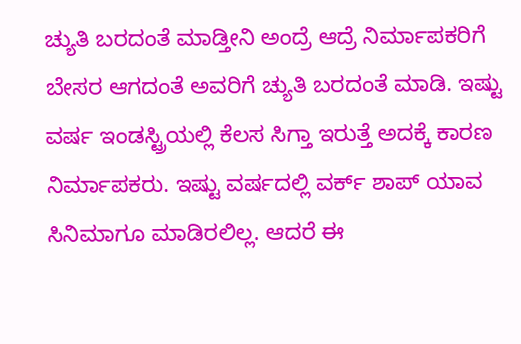ಚ್ಯುತಿ ಬರದಂತೆ ಮಾಡ್ತೀನಿ ಅಂದ್ರೆ ಆದ್ರೆ ನಿರ್ಮಾಪಕರಿಗೆ ಬೇಸರ ಆಗದಂತೆ ಅವರಿಗೆ ಚ್ಯುತಿ ಬರದಂತೆ ಮಾಡಿ. ಇಷ್ಟು ವರ್ಷ ಇಂಡಸ್ಟ್ರಿಯಲ್ಲಿ ಕೆಲಸ ಸಿಗ್ತಾ ಇರುತ್ತೆ ಅದಕ್ಕೆ ಕಾರಣ ನಿರ್ಮಾಪಕರು. ಇಷ್ಟು ವರ್ಷದಲ್ಲಿ ವರ್ಕ್ ಶಾಪ್ ಯಾವ ಸಿನಿಮಾಗೂ ಮಾಡಿರಲಿಲ್ಲ. ಆದರೆ ಈ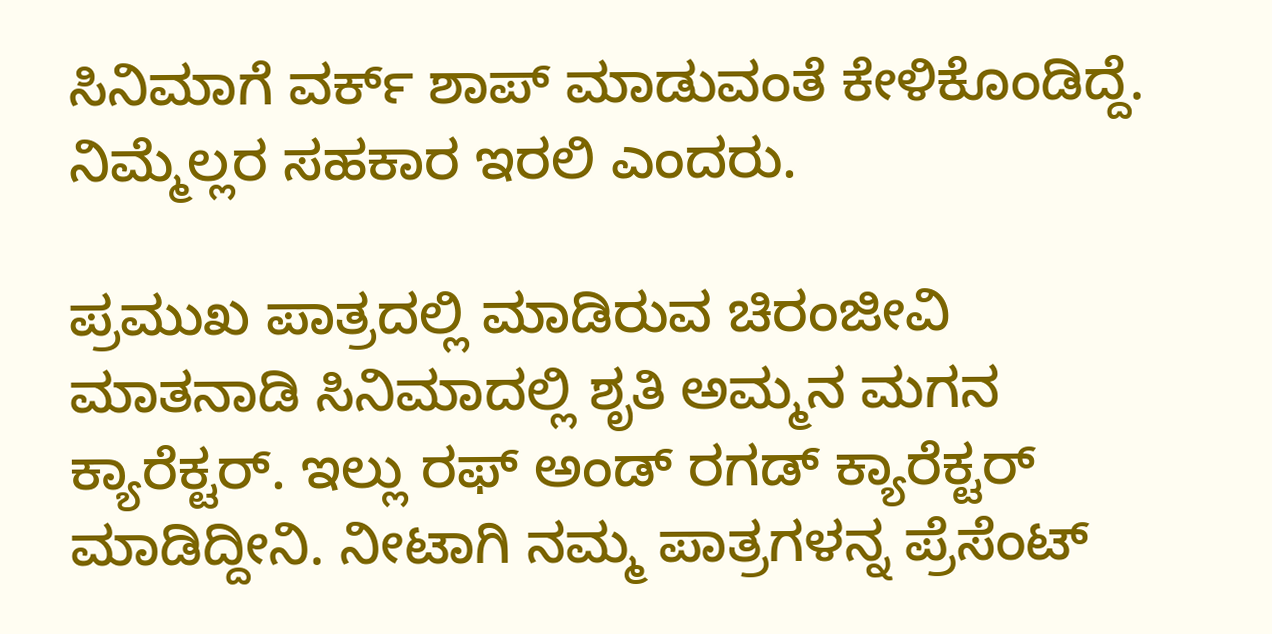ಸಿನಿಮಾಗೆ ವರ್ಕ್ ಶಾಪ್ ಮಾಡುವಂತೆ ಕೇಳಿಕೊಂಡಿದ್ದೆ. ನಿಮ್ಮೆಲ್ಲರ ಸಹಕಾರ ಇರಲಿ ಎಂದರು.

ಪ್ರಮುಖ ಪಾತ್ರದಲ್ಲಿ ಮಾಡಿರುವ ಚಿರಂಜೀವಿ ಮಾತನಾಡಿ ಸಿನಿಮಾದಲ್ಲಿ ಶೃತಿ ಅಮ್ಮನ ಮಗನ ಕ್ಯಾರೆಕ್ಟರ್. ಇಲ್ಲು ರಫ್ ಅಂಡ್ ರಗಡ್ ಕ್ಯಾರೆಕ್ಟರ್ ಮಾಡಿದ್ದೀನಿ. ನೀಟಾಗಿ ನಮ್ಮ ಪಾತ್ರಗಳನ್ನ ಪ್ರೆಸೆಂಟ್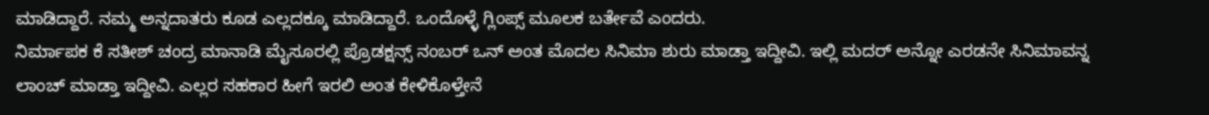ಮಾಡಿದ್ದಾರೆ. ನಮ್ಮ ಅನ್ನದಾತರು ಕೂಡ ಎಲ್ಲದಕ್ಕೂ ಮಾಡಿದ್ದಾರೆ. ಒಂದೊಳ್ಳೆ ಗ್ಲಿಂಪ್ಸ್ ಮೂಲಕ ಬರ್ತೇವೆ ಎಂದರು.
ನಿರ್ಮಾಪಕ ಕೆ ಸತೀಶ್ ಚಂದ್ರ ಮಾನಾಡಿ ಮೈಸೂರಲ್ಲಿ ಪ್ರೊಡಕ್ಷನ್ಸ್ ನಂಬರ್ ಒನ್ ಅಂತ ಮೊದಲ ಸಿನಿಮಾ ಶುರು ಮಾಡ್ತಾ ಇದ್ದೀವಿ. ಇಲ್ಲಿ ಮದರ್ ಅನ್ನೋ ಎರಡನೇ ಸಿನಿಮಾವನ್ನ ಲಾಂಚ್ ಮಾಡ್ತಾ ಇದ್ದೀವಿ. ಎಲ್ಲರ ಸಹಕಾರ ಹೀಗೆ ಇರಲಿ ಅಂತ ಕೇಳಿಕೊಳ್ತೇನೆ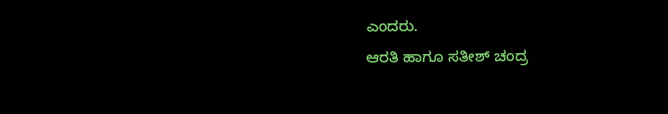ಎಂದರು.
ಆರತಿ ಹಾಗೂ ಸತೀಶ್ ಚಂದ್ರ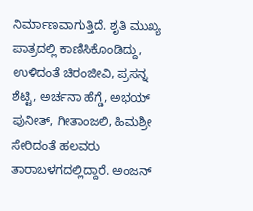ನಿರ್ಮಾಣವಾಗುತ್ತಿದೆ. ಶೃತಿ ಮುಖ್ಯ ಪಾತ್ರದಲ್ಲಿ ಕಾಣಿಸಿಕೊಂಡಿದ್ದು, ಉಳಿದಂತೆ ಚಿರಂಜೀವಿ, ಪ್ರಸನ್ನ ಶೆಟ್ಟಿ, ಅರ್ಚನಾ ಹೆಗ್ಡೆ, ಅಭಯ್ ಪುನೀತ್, ಗೀತಾಂಜಲಿ, ಹಿಮಶ್ರೀ ಸೇರಿದಂತೆ ಹಲವರು ತಾರಾಬಳಗದಲ್ಲಿದ್ದಾರೆ. ಅಂಜನ್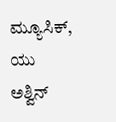ಮ್ಯೂಸಿಕ್, ಯು ಅಶ್ವಿನ್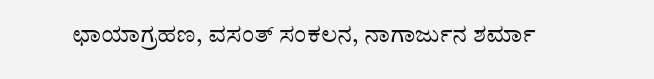ಛಾಯಾಗ್ರಹಣ, ವಸಂತ್ ಸಂಕಲನ, ನಾಗಾರ್ಜುನ ಶರ್ಮಾ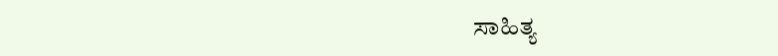ಸಾಹಿತ್ಯ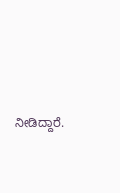ನೀಡಿದ್ದಾರೆ.